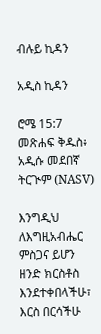ብሉይ ኪዳን

አዲስ ኪዳን

ሮሜ 15:7 መጽሐፍ ቅዱስ፥ አዲሱ መደበኛ ትርጒም (NASV)

እንግዲህ ለእግዚአብሔር ምስጋና ይሆን ዘንድ ክርስቶስ እንደተቀበላችሁ፣ እርስ በርሳችሁ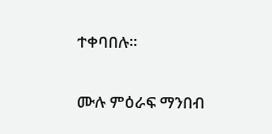ተቀባበሉ።

ሙሉ ምዕራፍ ማንበብ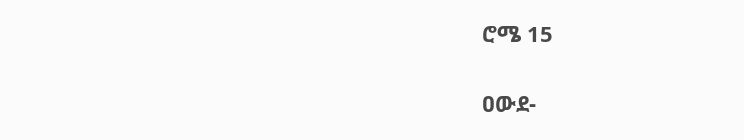ሮሜ 15

ዐውደ-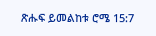ጽሑፍ ይመልከቱ ሮሜ 15:7